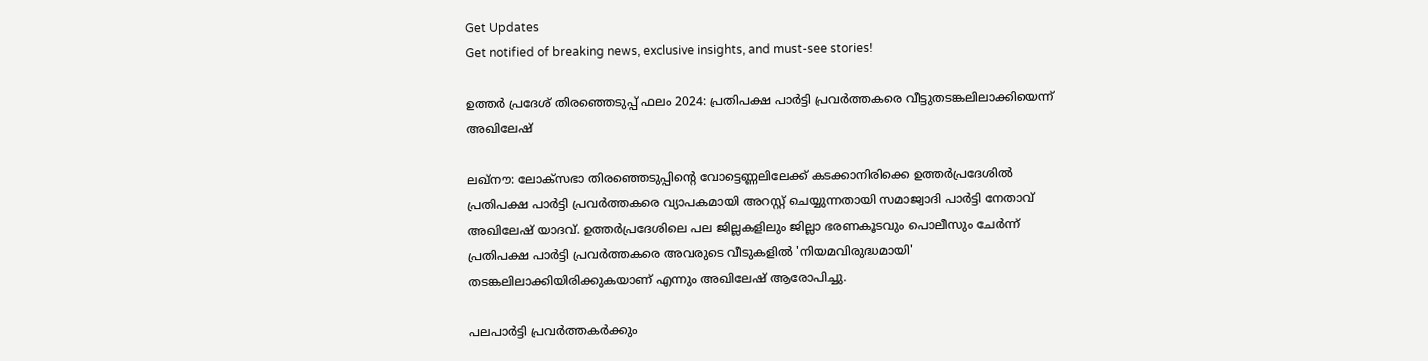Get Updates
Get notified of breaking news, exclusive insights, and must-see stories!

ഉത്തര്‍ പ്രദേശ് തിരഞ്ഞെടുപ്പ് ഫലം 2024: പ്രതിപക്ഷ പാര്‍ട്ടി പ്രവര്‍ത്തകരെ വീട്ടുതടങ്കലിലാക്കിയെന്ന് അഖിലേഷ്

ലഖ്‌നൗ: ലോക്‌സഭാ തിരഞ്ഞെടുപ്പിന്റെ വോട്ടെണ്ണലിലേക്ക് കടക്കാനിരിക്കെ ഉത്തര്‍പ്രദേശില്‍ പ്രതിപക്ഷ പാര്‍ട്ടി പ്രവര്‍ത്തകരെ വ്യാപകമായി അറസ്റ്റ് ചെയ്യുന്നതായി സമാജ്വാദി പാര്‍ട്ടി നേതാവ് അഖിലേഷ് യാദവ്. ഉത്തര്‍പ്രദേശിലെ പല ജില്ലകളിലും ജില്ലാ ഭരണകൂടവും പൊലീസും ചേര്‍ന്ന് പ്രതിപക്ഷ പാര്‍ട്ടി പ്രവര്‍ത്തകരെ അവരുടെ വീടുകളില്‍ 'നിയമവിരുദ്ധമായി' തടങ്കലിലാക്കിയിരിക്കുകയാണ് എന്നും അഖിലേഷ് ആരോപിച്ചു.

പലപാര്‍ട്ടി പ്രവര്‍ത്തകര്‍ക്കും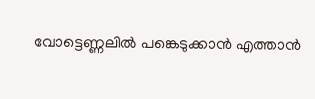വോട്ടെണ്ണലില്‍ പങ്കെടുക്കാന്‍ എത്താന്‍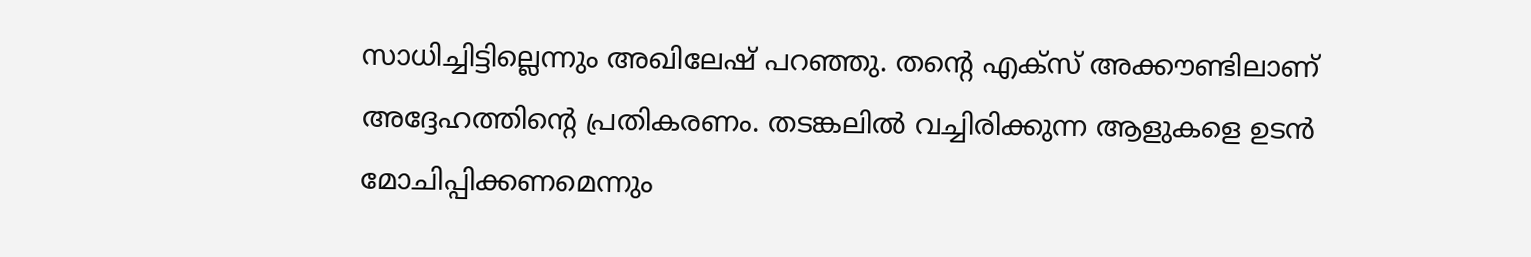സാധിച്ചിട്ടില്ലെന്നും അഖിലേഷ് പറഞ്ഞു. തന്റെ എക്‌സ് അക്കൗണ്ടിലാണ് അദ്ദേഹത്തിന്റെ പ്രതികരണം. തടങ്കലില്‍ വച്ചിരിക്കുന്ന ആളുകളെ ഉടന്‍ മോചിപ്പിക്കണമെന്നും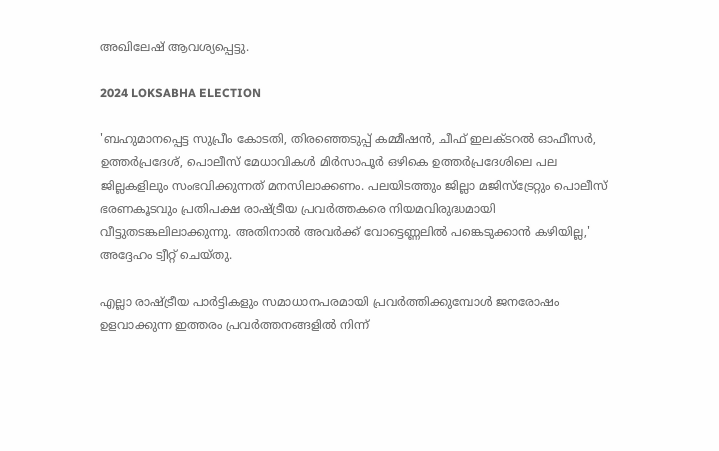അഖിലേഷ് ആവശ്യപ്പെട്ടു.

2024 LOKSABHA ELECTION

'ബഹുമാനപ്പെട്ട സുപ്രീം കോടതി, തിരഞ്ഞെടുപ്പ് കമ്മീഷന്‍, ചീഫ് ഇലക്ടറല്‍ ഓഫീസര്‍, ഉത്തര്‍പ്രദേശ്, പൊലീസ് മേധാവികള്‍ മിര്‍സാപൂര്‍ ഒഴികെ ഉത്തര്‍പ്രദേശിലെ പല ജില്ലകളിലും സംഭവിക്കുന്നത് മനസിലാക്കണം. പലയിടത്തും ജില്ലാ മജിസ്ട്രേറ്റും പൊലീസ് ഭരണകൂടവും പ്രതിപക്ഷ രാഷ്ട്രീയ പ്രവര്‍ത്തകരെ നിയമവിരുദ്ധമായി വീട്ടുതടങ്കലിലാക്കുന്നു. അതിനാല്‍ അവര്‍ക്ക് വോട്ടെണ്ണലില്‍ പങ്കെടുക്കാന്‍ കഴിയില്ല,' അദ്ദേഹം ട്വീറ്റ് ചെയ്തു.

എല്ലാ രാഷ്ട്രീയ പാര്‍ട്ടികളും സമാധാനപരമായി പ്രവര്‍ത്തിക്കുമ്പോള്‍ ജനരോഷം ഉളവാക്കുന്ന ഇത്തരം പ്രവര്‍ത്തനങ്ങളില്‍ നിന്ന്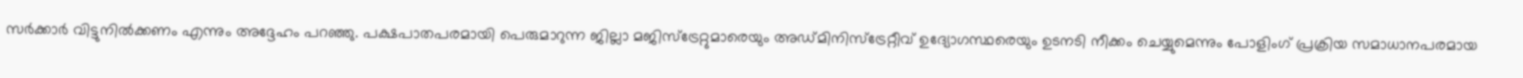സര്‍ക്കാര്‍ വിട്ടുനില്‍ക്കണം എന്നും അദ്ദേഹം പറഞ്ഞു. പക്ഷപാതപരമായി പെരുമാറുന്ന ജില്ലാ മജിസ്ട്രേറ്റുമാരെയും അഡ്മിനിസ്ട്രേറ്റീവ് ഉദ്യോഗസ്ഥരെയും ഉടനടി നീക്കം ചെയ്യുമെന്നും പോളിംഗ് പ്രക്രിയ സമാധാനപരമായ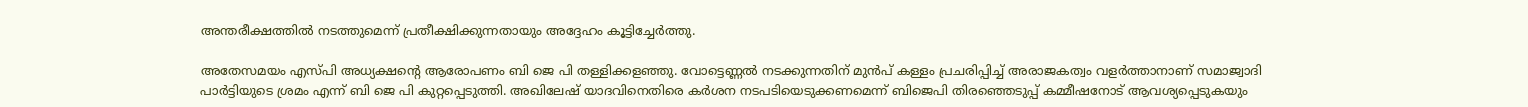അന്തരീക്ഷത്തില്‍ നടത്തുമെന്ന് പ്രതീക്ഷിക്കുന്നതായും അദ്ദേഹം കൂട്ടിച്ചേര്‍ത്തു.

അതേസമയം എസ്പി അധ്യക്ഷന്റെ ആരോപണം ബി ജെ പി തള്ളിക്കളഞ്ഞു. വോട്ടെണ്ണല്‍ നടക്കുന്നതിന് മുന്‍പ് കള്ളം പ്രചരിപ്പിച്ച് അരാജകത്വം വളര്‍ത്താനാണ് സമാജ്വാദി പാര്‍ട്ടിയുടെ ശ്രമം എന്ന് ബി ജെ പി കുറ്റപ്പെടുത്തി. അഖിലേഷ് യാദവിനെതിരെ കര്‍ശന നടപടിയെടുക്കണമെന്ന് ബിജെപി തിരഞ്ഞെടുപ്പ് കമ്മീഷനോട് ആവശ്യപ്പെടുകയും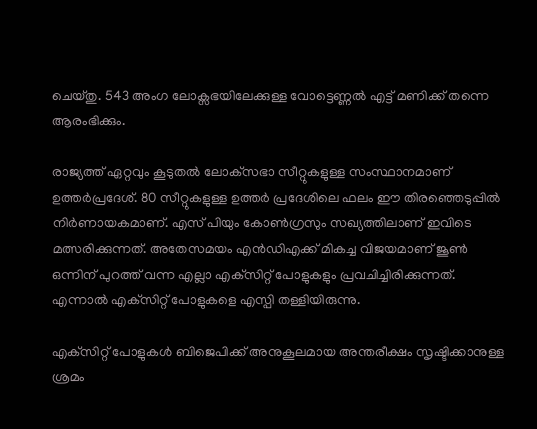ചെയ്തു. 543 അംഗ ലോക്സഭയിലേക്കുള്ള വോട്ടെണ്ണല്‍ എട്ട് മണിക്ക് തന്നെ ആരംഭിക്കും.

രാജ്യത്ത് ഏറ്റവും കൂടുതല്‍ ലോക്‌സഭാ സീറ്റുകളുള്ള സംസ്ഥാനമാണ് ഉത്തര്‍പ്രദേശ്. 80 സീറ്റുകളുള്ള ഉത്തര്‍ പ്രദേശിലെ ഫലം ഈ തിരഞ്ഞെടുപ്പില്‍ നിര്‍ണായകമാണ്. എസ് പിയും കോണ്‍ഗ്രസും സഖ്യത്തിലാണ് ഇവിടെ മത്സരിക്കുന്നത്. അതേസമയം എന്‍ഡിഎക്ക് മികച്ച വിജയമാണ് ജൂണ്‍ ഒന്നിന് പുറത്ത് വന്ന എല്ലാ എക്‌സിറ്റ് പോളുകളും പ്രവചിച്ചിരിക്കുന്നത്. എന്നാല്‍ എക്‌സിറ്റ് പോളുകളെ എസ്പി തള്ളിയിരുന്നു.

എക്‌സിറ്റ് പോളുകള്‍ ബിജെപിക്ക് അനുകൂലമായ അന്തരീക്ഷം സൃഷ്ടിക്കാനുള്ള ശ്രമം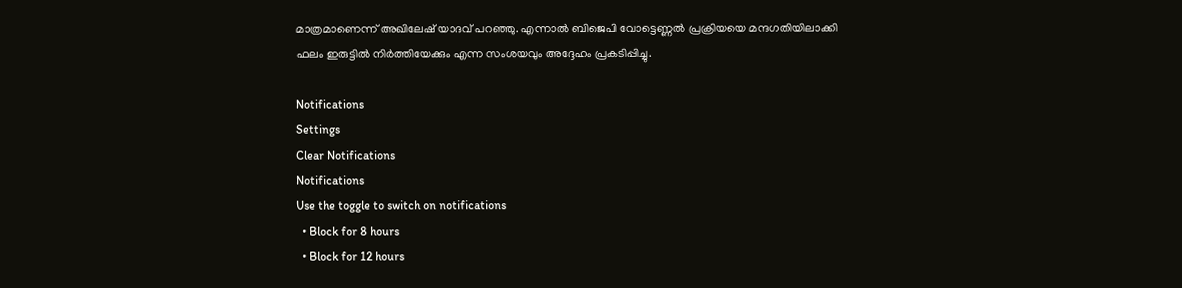മാത്രമാണെന്ന് അഖിലേഷ് യാദവ് പറഞ്ഞു. എന്നാല്‍ ബിജെപി വോട്ടെണ്ണല്‍ പ്രക്രിയയെ മന്ദഗതിയിലാക്കി ഫലം ഇരുട്ടില്‍ നിര്‍ത്തിയേക്കും എന്ന സംശയവും അദ്ദേഹം പ്രകടിപ്പിച്ചു.

Notifications
Settings
Clear Notifications
Notifications
Use the toggle to switch on notifications
  • Block for 8 hours
  • Block for 12 hours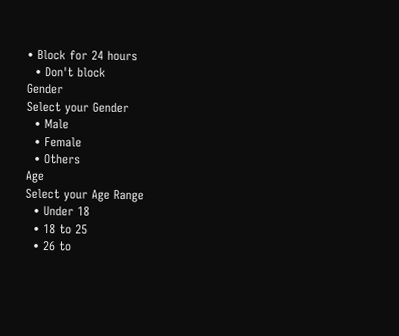• Block for 24 hours
  • Don't block
Gender
Select your Gender
  • Male
  • Female
  • Others
Age
Select your Age Range
  • Under 18
  • 18 to 25
  • 26 to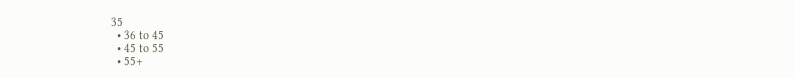35
  • 36 to 45
  • 45 to 55
  • 55+